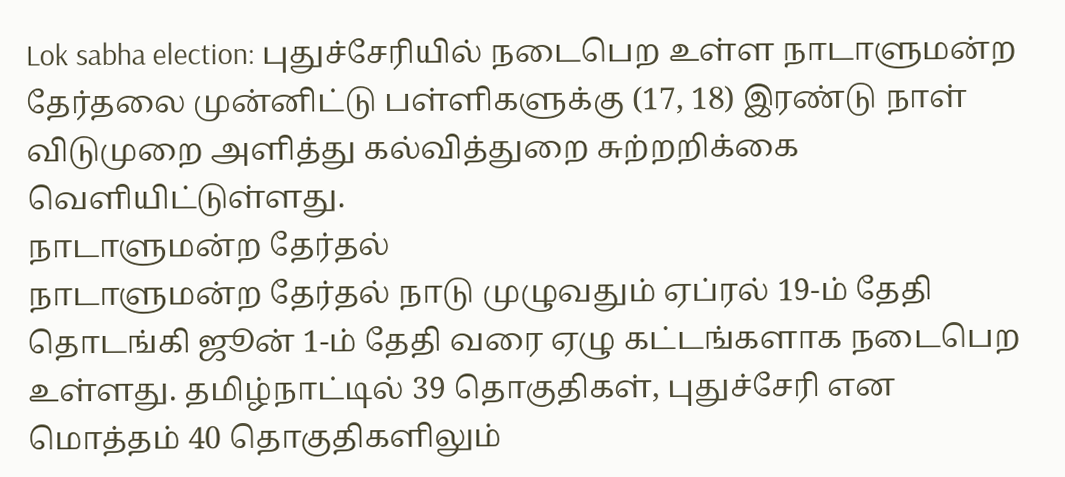Lok sabha election: புதுச்சேரியில் நடைபெற உள்ள நாடாளுமன்ற தேர்தலை முன்னிட்டு பள்ளிகளுக்கு (17, 18) இரண்டு நாள் விடுமுறை அளித்து கல்வித்துறை சுற்றறிக்கை வெளியிட்டுள்ளது.
நாடாளுமன்ற தேர்தல்
நாடாளுமன்ற தேர்தல் நாடு முழுவதும் ஏப்ரல் 19-ம் தேதி தொடங்கி ஜூன் 1-ம் தேதி வரை ஏழு கட்டங்களாக நடைபெற உள்ளது. தமிழ்நாட்டில் 39 தொகுதிகள், புதுச்சேரி என மொத்தம் 40 தொகுதிகளிலும்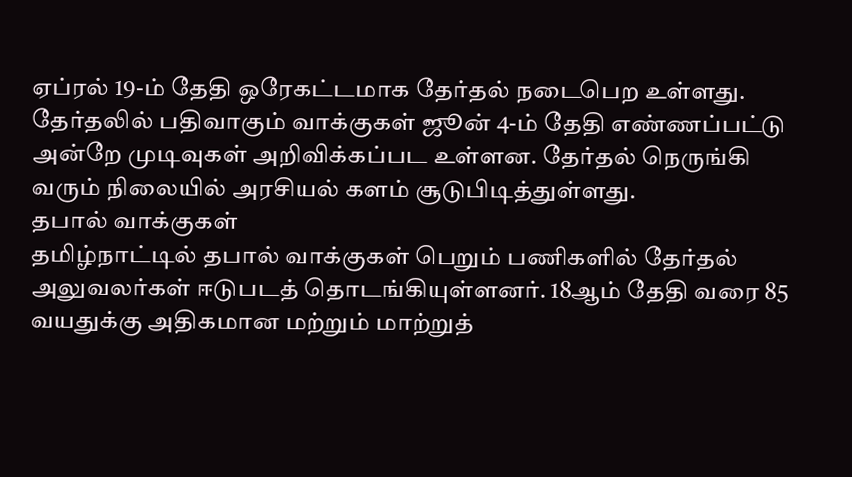ஏப்ரல் 19-ம் தேதி ஒரேகட்டமாக தேர்தல் நடைபெற உள்ளது. தேர்தலில் பதிவாகும் வாக்குகள் ஜூன் 4-ம் தேதி எண்ணப்பட்டு அன்றே முடிவுகள் அறிவிக்கப்பட உள்ளன. தேர்தல் நெருங்கி வரும் நிலையில் அரசியல் களம் சூடுபிடித்துள்ளது.
தபால் வாக்குகள்
தமிழ்நாட்டில் தபால் வாக்குகள் பெறும் பணிகளில் தேர்தல் அலுவலர்கள் ஈடுபடத் தொடங்கியுள்ளனர். 18ஆம் தேதி வரை 85 வயதுக்கு அதிகமான மற்றும் மாற்றுத்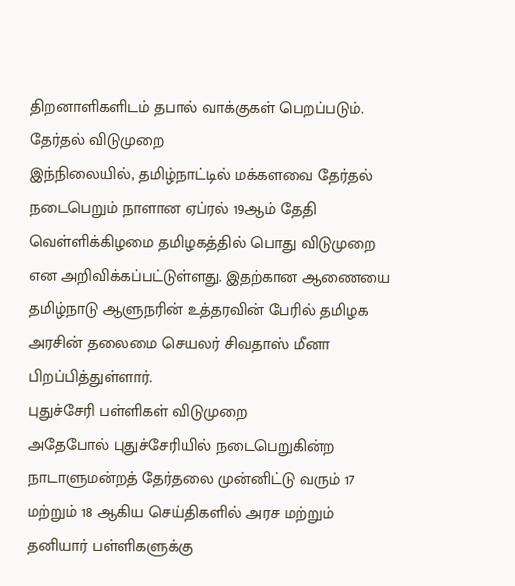திறனாளிகளிடம் தபால் வாக்குகள் பெறப்படும்.
தேர்தல் விடுமுறை
இந்நிலையில், தமிழ்நாட்டில் மக்களவை தேர்தல் நடைபெறும் நாளான ஏப்ரல் 19ஆம் தேதி வெள்ளிக்கிழமை தமிழகத்தில் பொது விடுமுறை என அறிவிக்கப்பட்டுள்ளது. இதற்கான ஆணையை தமிழ்நாடு ஆளுநரின் உத்தரவின் பேரில் தமிழக அரசின் தலைமை செயலர் சிவதாஸ் மீனா பிறப்பித்துள்ளார்.
புதுச்சேரி பள்ளிகள் விடுமுறை
அதேபோல் புதுச்சேரியில் நடைபெறுகின்ற நாடாளுமன்றத் தேர்தலை முன்னிட்டு வரும் 17 மற்றும் 18 ஆகிய செய்திகளில் அரச மற்றும் தனியார் பள்ளிகளுக்கு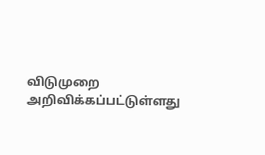விடுமுறை அறிவிக்கப்பட்டுள்ளது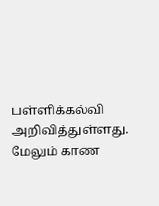பள்ளிக்கல்வி அறிவித்துள்ளது.
மேலும் காண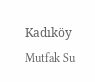Kadıköy Mutfak Su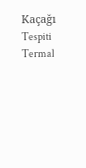Kaçağı Tespiti Termal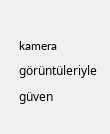kamera görüntüleriyle güven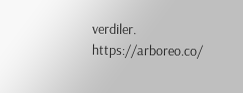verdiler. https://arboreo.co/